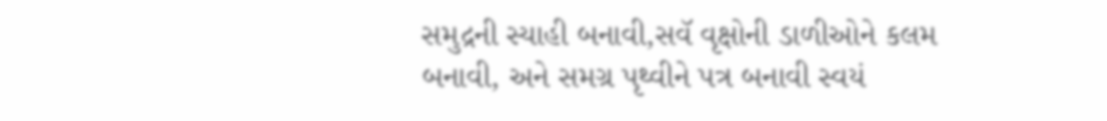સમુદ્રની સ્યાહી બનાવી,સવૅ વૃક્ષોની ડાળીઓને કલમ બનાવી, અને સમગ્ર પૃથ્વીને પત્ર બનાવી સ્વયં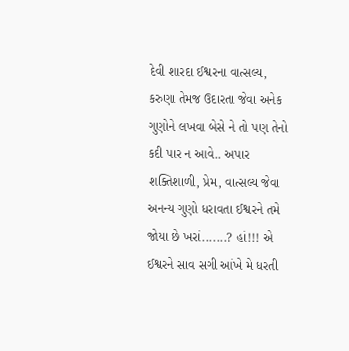દેવી શારદા ઈશ્વરના વાત્સલ્ય, કરુણા તેમજ ઉદારતા જેવા અનેક ગુણોને લખવા બેસે ને તો પણ તેનો કદી પાર ન આવે.. અપાર શક્તિશાળી, પ્રેમ, વાત્સલ્ય જેવા અનન્ય ગુણો ધરાવતા ઈશ્વરને તમે જોયા છે ખરાં.......? હાં!!! એ ઈશ્વરને સાવ સગી આંખે મે ધરતી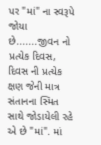પર "માં" ના સ્વરૂપે જોયા છે.......જીવન નો પ્રત્યેક દિવસ, દિવસ ની પ્રત્યેક ક્ષણ જેની માત્ર સંતાનના સ્મિત સાથે જોડાયેલી રહે એ છે "માં". માં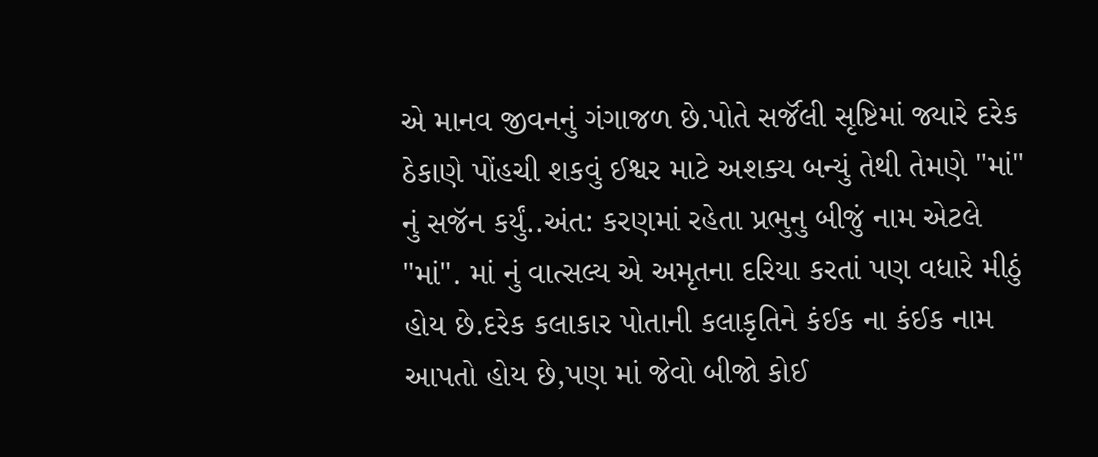એ માનવ જીવનનું ગંગાજળ છે.પોતે સર્જૅલી સૃષ્ટિમાં જ્યારે દરેક ઠેકાણે પોંહચી શકવું ઈશ્વર માટે અશક્ય બન્યું તેથી તેમણે "માં" નું સજૅન કર્યું..અંત: કરણમાં રહેતા પ્રભુનુ બીજું નામ એટલે "માં". માં નું વાત્સલ્ય એ અમૃતના દરિયા કરતાં પણ વધારે મીઠું હોય છે.દરેક કલાકાર પોતાની કલાકૃતિને કંઈક ના કંઈક નામ આપતો હોય છે,પણ માં જેવો બીજો કોઈ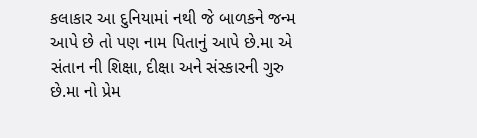કલાકાર આ દુનિયામાં નથી જે બાળકને જન્મ આપે છે તો પણ નામ પિતાનું આપે છે.મા એ સંતાન ની શિક્ષા, દીક્ષા અને સંસ્કારની ગુરુ છે.મા નો પ્રેમ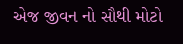એજ જીવન નો સૌથી મોટો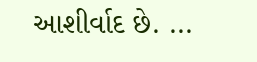આશીર્વાદ છે. ...